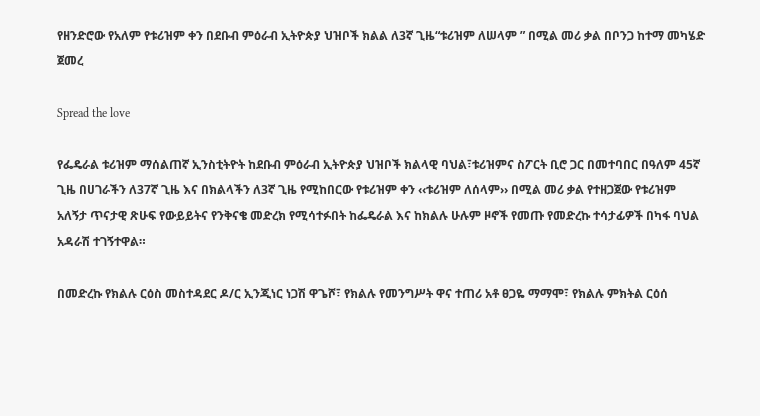የዘንድሮው የአለም የቱሪዝም ቀን በደቡብ ምዕራብ ኢትዮጵያ ህዝቦች ክልል ለ3ኛ ጊዜ“ቱሪዝም ለሠላም ” በሚል መሪ ቃል በቦንጋ ከተማ መካሄድ ጀመረ

Spread the love

የፌዴራል ቱሪዝም ማሰልጠኛ ኢንስቲትዮት ከደቡብ ምዕራብ ኢትዮጵያ ህዝቦች ክልላዊ ባህል፣ቱሪዝምና ስፖርት ቢሮ ጋር በመተባበር በዓለም 45ኛ ጊዜ በሀገራችን ለ37ኛ ጊዜ እና በክልላችን ለ3ኛ ጊዜ የሚከበርው የቱሪዝም ቀን ‹‹ቱሪዝም ለሰላም›› በሚል መሪ ቃል የተዘጋጀው የቱሪዝም አለኝታ ጥናታዊ ጽሁፍ የውይይትና የንቅናቄ መድረክ የሚሳተፉበት ከፌዴራል እና ከክልሉ ሁሉም ዞኖች የመጡ የመድረኩ ተሳታፊዎች በካፋ ባህል አዳራሽ ተገኝተዋል።

በመድረኩ የክልሉ ርዕስ መስተዳደር ዶ/ር ኢንጂነር ነጋሽ ዋጌሾ፣ የክልሉ የመንግሥት ዋና ተጠሪ አቶ ፀጋዬ ማማሞ፣ የክልሉ ምክትል ርዕሰ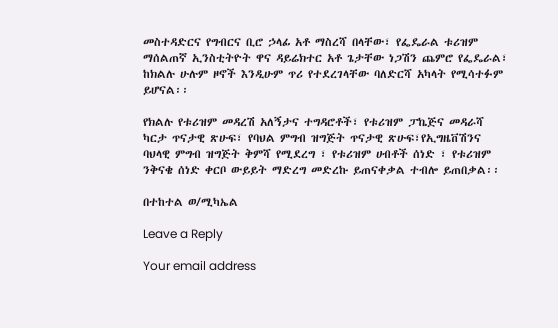መስተዳድርና የግብርና ቢሮ ኃላፊ አቶ ማስረሻ በላቸው፣ የፌዴራል ቱሪዝም ማሰልጠኛ ኢንስቲትዮት ዋና ዳይሬክተር አቶ ጌታቸው ነጋሽን ጨምሮ የፌዴራል፣ ከክልሉ ሁሉም ዞኖች እንዲሁም ጥሪ የተደረገላቸው ባለድርሻ አካላት የሚሳተፉም ይሆናል፡፡

የክልሉ የቱሪዝም መዳረሽ አለኝታና ተግዳሮቶች፣ የቱሪዝም ፓኬጅና መዳራሻ ካርታ ጥናታዊ ጽሁፍ፣ የባህል ምግብ ዝግጅት ጥናታዊ ጽሁፍ፣የኢግዜቨሽንና ባህላዊ ምግብ ዝግጅት ቅምሻ የሚደረግ ፣ የቱሪዝም ሀብቶች ሰነድ ፣ የቱሪዝም ንቅናቄ ሰነድ ቀርቦ ውይይት ማድረግ መድረኩ ይጠናቀቃል ተብሎ ይጠበቃል፡፡

በተከተል ወ/ሚካኤል

Leave a Reply

Your email address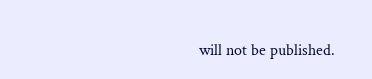will not be published.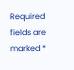Required fields are marked *